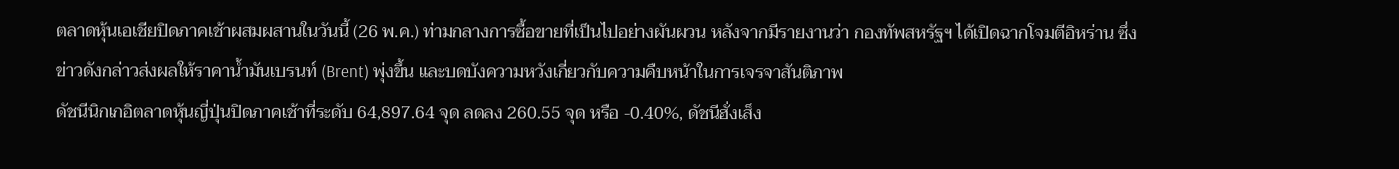ตลาดหุ้นเอเชียปิดภาคเช้าผสมผสานในวันนี้ (26 พ.ค.) ท่ามกลางการซื้อขายที่เป็นไปอย่างผันผวน หลังจากมีรายงานว่า กองทัพสหรัฐฯ ได้เปิดฉากโจมตีอิหร่าน ซึ่งข่าวดังกล่าวส่งผลให้ราคาน้ำมันเบรนท์ (Brent) พุ่งขึ้น และบดบังความหวังเกี่ยวกับความคืบหน้าในการเจรจาสันติภาพ
ดัชนีนิกเกอิตลาดหุ้นญี่ปุ่นปิดภาคเช้าที่ระดับ 64,897.64 จุด ลดลง 260.55 จุด หรือ -0.40%, ดัชนีฮั่งเส็ง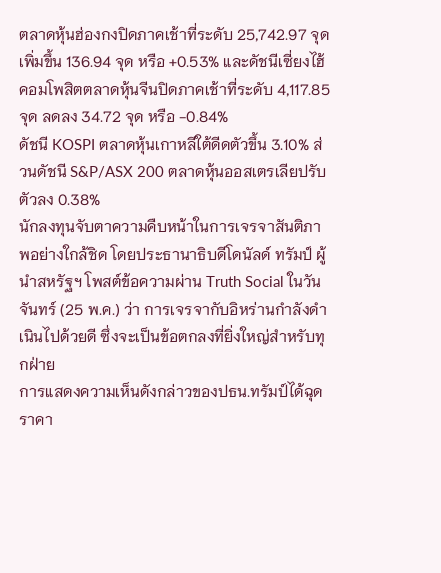ตลาดหุ้นฮ่องกงปิดภาคเช้าที่ระดับ 25,742.97 จุด เพิ่มขึ้น 136.94 จุด หรือ +0.53% และดัชนีเซี่ยงไฮ้คอมโพสิตตลาดหุ้นจีนปิดภาคเช้าที่ระดับ 4,117.85 จุด ลดลง 34.72 จุด หรือ -0.84%
ดัชนี KOSPI ตลาดหุ้นเกาหลีใต้ดีดตัวขึ้น 3.10% ส่วนดัชนี S&P/ASX 200 ตลาดหุ้นออสเตรเลียปรับตัวลง 0.38%
นักลงทุนจับตาความคืบหน้าในการเจรจาสันติภาพอย่างใกล้ชิด โดยประธานาธิบดีโดนัลด์ ทรัมป์ ผู้นำสหรัฐฯ โพสต์ข้อความผ่าน Truth Social ในวันจันทร์ (25 พ.ค.) ว่า การเจรจากับอิหร่านกำลังดำเนินไปด้วยดี ซึ่งจะเป็นข้อตกลงที่ยิ่งใหญ่สำหรับทุกฝ่าย
การแสดงความเห็นดังกล่าวของปธน.ทรัมป์ได้ฉุดราคา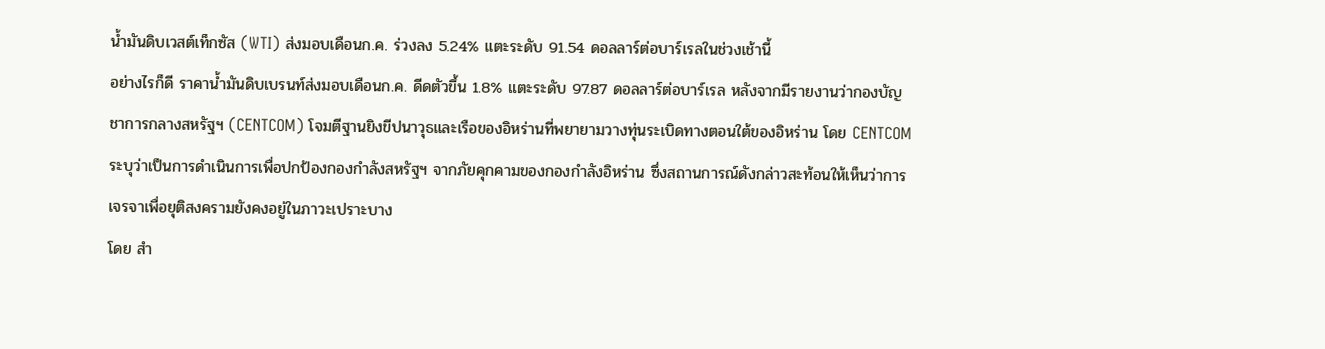น้ำมันดิบเวสต์เท็กซัส (WTI) ส่งมอบเดือนก.ค. ร่วงลง 5.24% แตะระดับ 91.54 ดอลลาร์ต่อบาร์เรลในช่วงเช้านี้
อย่างไรก็ดี ราคาน้ำมันดิบเบรนท์ส่งมอบเดือนก.ค. ดีดตัวขึ้น 1.8% แตะระดับ 97.87 ดอลลาร์ต่อบาร์เรล หลังจากมีรายงานว่ากองบัญชาการกลางสหรัฐฯ (CENTCOM) โจมตีฐานยิงขีปนาวุธและเรือของอิหร่านที่พยายามวางทุ่นระเบิดทางตอนใต้ของอิหร่าน โดย CENTCOM ระบุว่าเป็นการดำเนินการเพื่อปกป้องกองกำลังสหรัฐฯ จากภัยคุกคามของกองกำลังอิหร่าน ซึ่งสถานการณ์ดังกล่าวสะท้อนให้เห็นว่าการเจรจาเพื่อยุติสงครามยังคงอยู่ในภาวะเปราะบาง
โดย สำ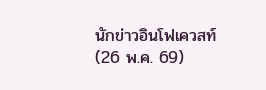นักข่าวอินโฟเควสท์ (26 พ.ค. 69)